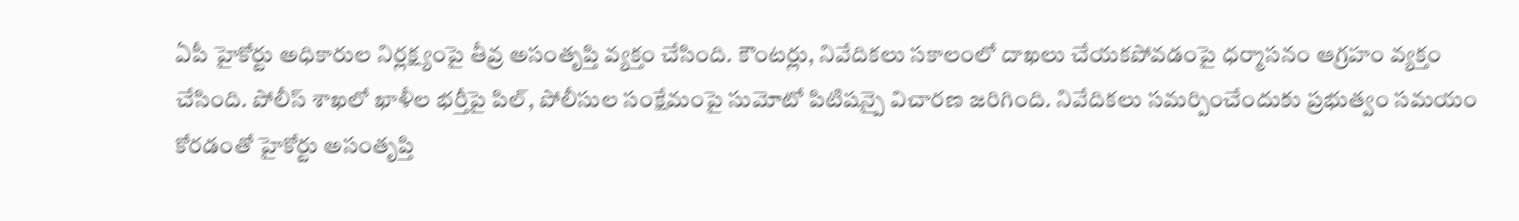ఏపీ హైకోర్టు అధికారుల నిర్లక్ష్యంపై తీవ్ర అసంతృప్తి వ్యక్తం చేసింది. కౌంటర్లు, నివేదికలు సకాలంలో దాఖలు చేయకపోవడంపై ధర్మాసనం ఆగ్రహం వ్యక్తం చేసింది. పోలీస్ శాఖలో ఖాళీల భర్తీపై పిల్, పోలీసుల సంక్షేమంపై సుమోటో పిటిషన్పై విచారణ జరిగింది. నివేదికలు సమర్పించేందుకు ప్రభుత్వం సమయం కోరడంతో హైకోర్టు అసంతృప్తి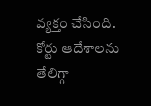వ్యక్తం చేసింది.
కోర్టు ఆదేశాలను తేలిగ్గా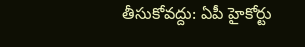తీసుకోవద్దు: ఏపీ హైకోర్టు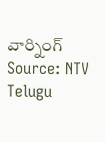వార్నింగ్
Source: NTV Telugu